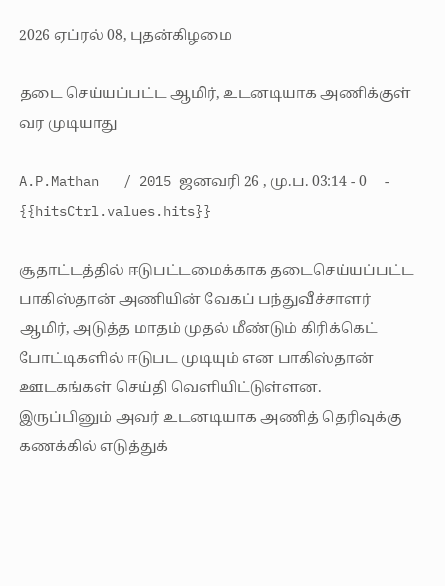2026 ஏப்ரல் 08, புதன்கிழமை

தடை செய்யப்பட்ட ஆமிர், உடனடியாக அணிக்குள் வர முடியாது

A.P.Mathan   / 2015 ஜனவரி 26 , மு.ப. 03:14 - 0     - {{hitsCtrl.values.hits}}

சூதாட்டத்தில் ஈடுபட்டமைக்காக தடைசெய்யப்பட்ட பாகிஸ்தான் அணியின் வேகப் பந்துவீச்சாளர் ஆமிர், அடுத்த மாதம் முதல் மீண்டும் கிரிக்கெட் போட்டிகளில் ஈடுபட முடியும் என பாகிஸ்தான் ஊடகங்கள் செய்தி வெளியிட்டுள்ளன. இருப்பினும் அவர் உடனடியாக அணித் தெரிவுக்கு கணக்கில் எடுத்துக்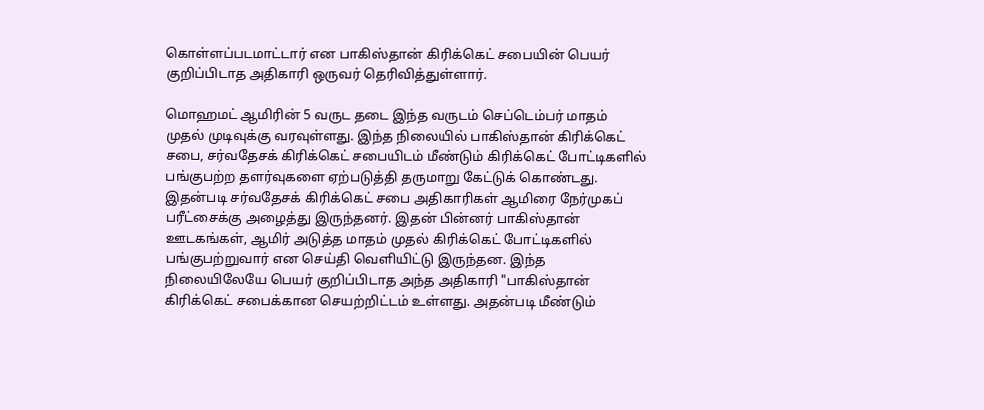கொள்ளப்படமாட்டார் என பாகிஸ்தான் கிரிக்கெட் சபையின் பெயர் குறிப்பிடாத அதிகாரி ஒருவர் தெரிவித்துள்ளார்.

மொஹமட் ஆமிரின் 5 வருட தடை இந்த வருடம் செப்டெம்பர் மாதம் முதல் முடிவுக்கு வரவுள்ளது. இந்த நிலையில் பாகிஸ்தான் கிரிக்கெட் சபை, சர்வதேசக் கிரிக்கெட் சபையிடம் மீண்டும் கிரிக்கெட் போட்டிகளில் பங்குபற்ற தளர்வுகளை ஏற்படுத்தி தருமாறு கேட்டுக் கொண்டது. இதன்படி சர்வதேசக் கிரிக்கெட் சபை அதிகாரிகள் ஆமிரை நேர்முகப் பரீட்சைக்கு அழைத்து இருந்தனர். இதன் பின்னர் பாகிஸ்தான் ஊடகங்கள், ஆமிர் அடுத்த மாதம் முதல் கிரிக்கெட் போட்டிகளில் பங்குபற்றுவார் என செய்தி வெளியிட்டு இருந்தன. இந்த நிலையிலேயே பெயர் குறிப்பிடாத அந்த அதிகாரி "பாகிஸ்தான் கிரிக்கெட் சபைக்கான செயற்றிட்டம் உள்ளது. அதன்படி மீண்டும்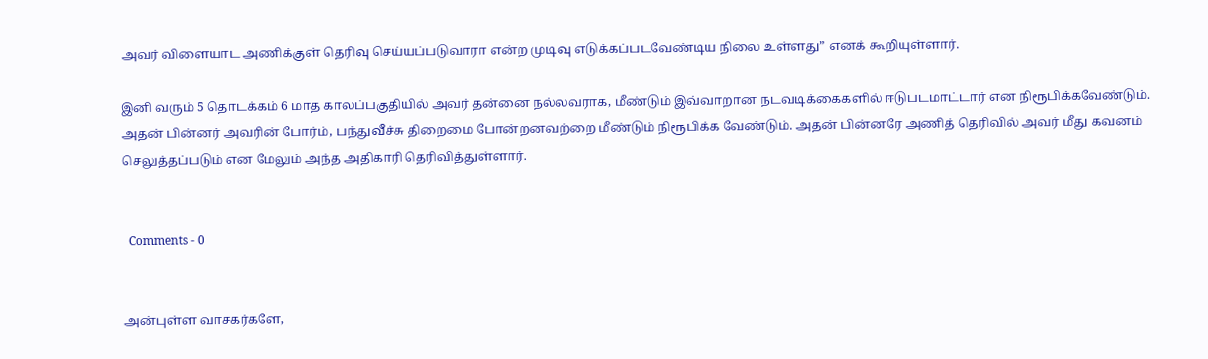அவர் விளையாட அணிக்குள் தெரிவு செய்யப்படுவாரா என்ற முடிவு எடுக்கப்படவேண்டிய நிலை உள்ளது” எனக் கூறியுள்ளார்.

இனி வரும் 5 தொடக்கம் 6 மாத காலப்பகுதியில் அவர் தன்னை நல்லவராக, மீண்டும் இவ்வாறான நடவடிக்கைகளில் ஈடுபடமாட்டார் என நிரூபிக்கவேண்டும். அதன் பின்னர் அவரின் போர்ம், பந்துவீச்சு திறைமை போன்றனவற்றை மீண்டும் நிரூபிக்க வேண்டும். அதன் பின்னரே அணித் தெரிவில் அவர் மீது கவனம் செலுத்தப்படும் என மேலும் அந்த அதிகாரி தெரிவித்துள்ளார்.


  Comments - 0


அன்புள்ள வாசகர்களே,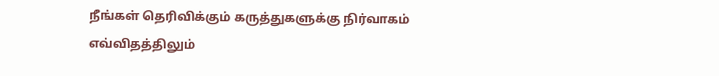நீங்கள் தெரிவிக்கும் கருத்துகளுக்கு நிர்வாகம் எவ்விதத்திலும்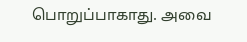பொறுப்பாகாது. அவை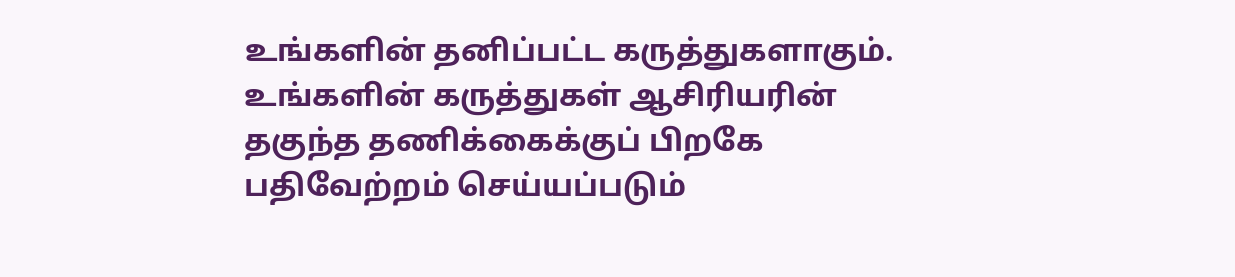உங்களின் தனிப்பட்ட கருத்துகளாகும். உங்களின் கருத்துகள் ஆசிரியரின் தகுந்த தணிக்கைக்குப் பிறகே பதிவேற்றம் செய்யப்படும்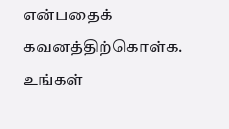என்பதைக் கவனத்திற்கொள்க. உங்கள்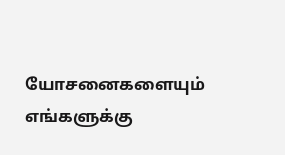யோசனைகளையும் எங்களுக்கு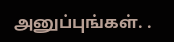அனுப்புங்கள். .